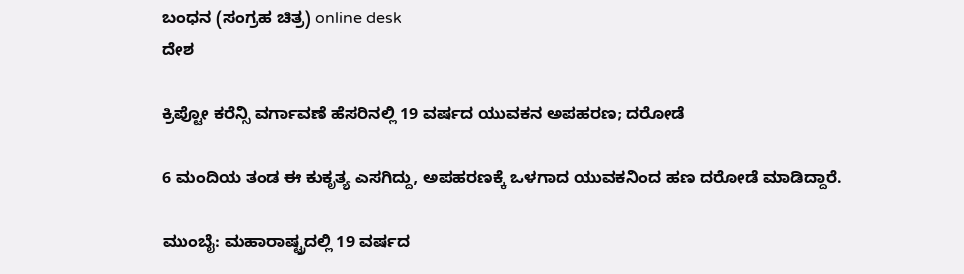ಬಂಧನ (ಸಂಗ್ರಹ ಚಿತ್ರ) online desk
ದೇಶ

ಕ್ರಿಪ್ಟೋ ಕರೆನ್ಸಿ ವರ್ಗಾವಣೆ ಹೆಸರಿನಲ್ಲಿ 19 ವರ್ಷದ ಯುವಕನ ಅಪಹರಣ; ದರೋಡೆ

6 ಮಂದಿಯ ತಂಡ ಈ ಕುಕೃತ್ಯ ಎಸಗಿದ್ದು, ಅಪಹರಣಕ್ಕೆ ಒಳಗಾದ ಯುವಕನಿಂದ ಹಣ ದರೋಡೆ ಮಾಡಿದ್ದಾರೆ.

ಮುಂಬೈ: ಮಹಾರಾಷ್ಟ್ರದಲ್ಲಿ 19 ವರ್ಷದ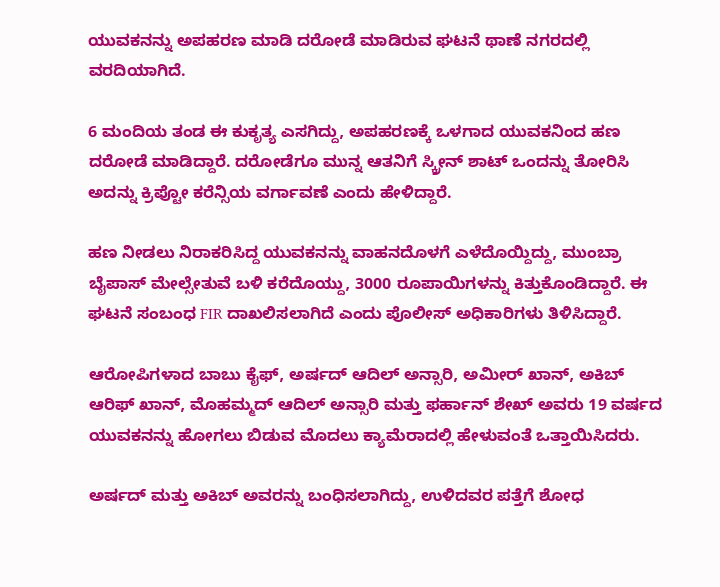ಯುವಕನನ್ನು ಅಪಹರಣ ಮಾಡಿ ದರೋಡೆ ಮಾಡಿರುವ ಘಟನೆ ಥಾಣೆ ನಗರದಲ್ಲಿ ವರದಿಯಾಗಿದೆ.

6 ಮಂದಿಯ ತಂಡ ಈ ಕುಕೃತ್ಯ ಎಸಗಿದ್ದು, ಅಪಹರಣಕ್ಕೆ ಒಳಗಾದ ಯುವಕನಿಂದ ಹಣ ದರೋಡೆ ಮಾಡಿದ್ದಾರೆ. ದರೋಡೆಗೂ ಮುನ್ನ ಆತನಿಗೆ ಸ್ಕ್ರೀನ್ ಶಾಟ್ ಒಂದನ್ನು ತೋರಿಸಿ ಅದನ್ನು ಕ್ರಿಪ್ಟೋ ಕರೆನ್ಸಿಯ ವರ್ಗಾವಣೆ ಎಂದು ಹೇಳಿದ್ದಾರೆ.

ಹಣ ನೀಡಲು ನಿರಾಕರಿಸಿದ್ದ ಯುವಕನನ್ನು ವಾಹನದೊಳಗೆ ಎಳೆದೊಯ್ದಿದ್ದು, ಮುಂಬ್ರಾ ಬೈಪಾಸ್ ಮೇಲ್ಸೇತುವೆ ಬಳಿ ಕರೆದೊಯ್ದು, 3000 ರೂಪಾಯಿಗಳನ್ನು ಕಿತ್ತುಕೊಂಡಿದ್ದಾರೆ. ಈ ಘಟನೆ ಸಂಬಂಧ FIR ದಾಖಲಿಸಲಾಗಿದೆ ಎಂದು ಪೊಲೀಸ್ ಅಧಿಕಾರಿಗಳು ತಿಳಿಸಿದ್ದಾರೆ.

ಆರೋಪಿಗಳಾದ ಬಾಬು ಕೈಫ್, ಅರ್ಷದ್ ಆದಿಲ್ ಅನ್ಸಾರಿ, ಅಮೀರ್ ಖಾನ್, ಅಕಿಬ್ ಆರಿಫ್ ಖಾನ್, ಮೊಹಮ್ಮದ್ ಆದಿಲ್ ಅನ್ಸಾರಿ ಮತ್ತು ಫರ್ಹಾನ್ ಶೇಖ್ ಅವರು 19 ವರ್ಷದ ಯುವಕನನ್ನು ಹೋಗಲು ಬಿಡುವ ಮೊದಲು ಕ್ಯಾಮೆರಾದಲ್ಲಿ ಹೇಳುವಂತೆ ಒತ್ತಾಯಿಸಿದರು.

ಅರ್ಷದ್ ಮತ್ತು ಅಕಿಬ್ ಅವರನ್ನು ಬಂಧಿಸಲಾಗಿದ್ದು, ಉಳಿದವರ ಪತ್ತೆಗೆ ಶೋಧ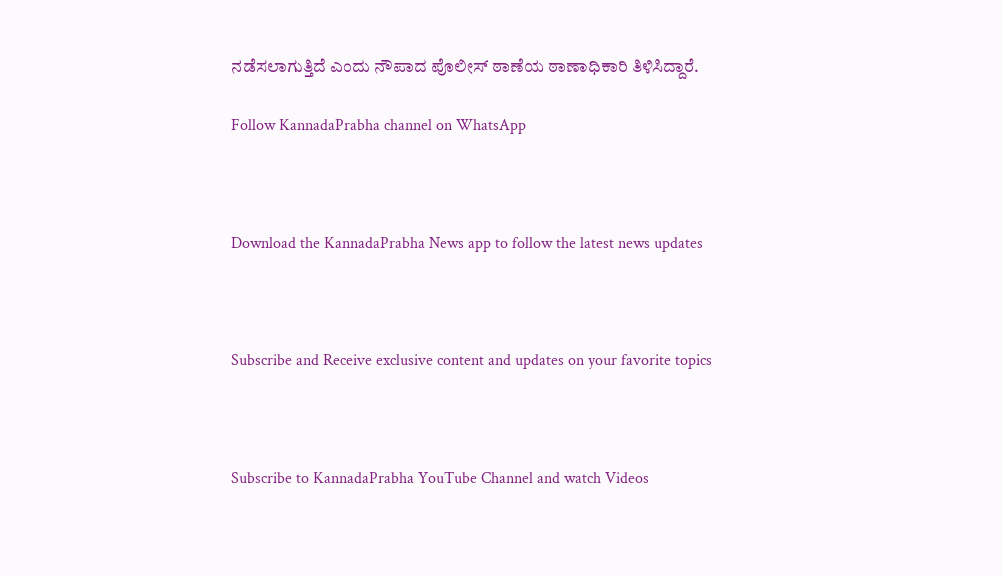ನಡೆಸಲಾಗುತ್ತಿದೆ ಎಂದು ನೌಪಾದ ಪೊಲೀಸ್ ಠಾಣೆಯ ಠಾಣಾಧಿಕಾರಿ ತಿಳಿಸಿದ್ದಾರೆ.

Follow KannadaPrabha channel on WhatsApp



Download the KannadaPrabha News app to follow the latest news updates



Subscribe and Receive exclusive content and updates on your favorite topics



Subscribe to KannadaPrabha YouTube Channel and watch Videos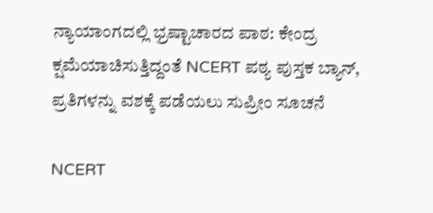ನ್ಯಾಯಾಂಗದಲ್ಲಿ ಭ್ರಷ್ಟಾಚಾರದ ಪಾಠ: ಕೇಂದ್ರ ಕ್ಷಮೆಯಾಚಿಸುತ್ತಿದ್ದಂತೆ NCERT ಪಠ್ಯ ಪುಸ್ತಕ ಬ್ಯಾನ್, ಪ್ರತಿಗಳನ್ನು ವಶಕ್ಕೆ ಪಡೆಯಲು ಸುಪ್ರೀಂ ಸೂಚನೆ

NCERT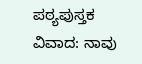ಪಠ್ಯಪುಸ್ತಕ ವಿವಾದ: ನಾವು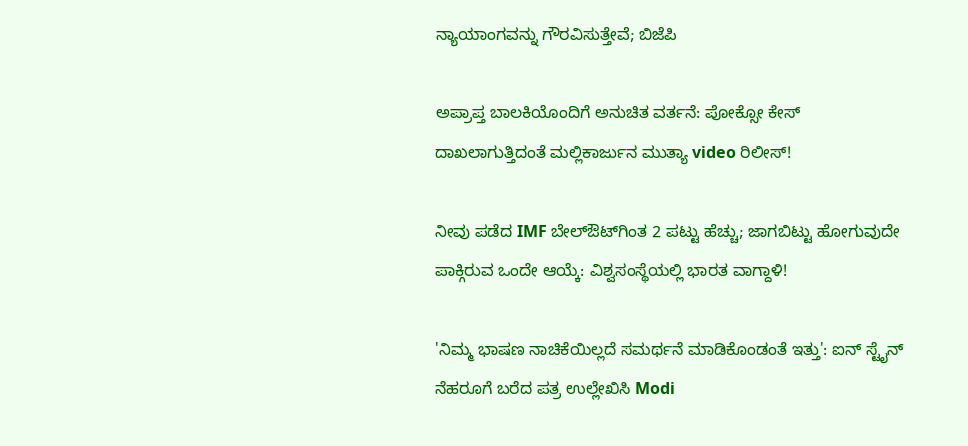ನ್ಯಾಯಾಂಗವನ್ನು ಗೌರವಿಸುತ್ತೇವೆ; ಬಿಜೆಪಿ

ಅಪ್ರಾಪ್ತ ಬಾಲಕಿಯೊಂದಿಗೆ ಅನುಚಿತ ವರ್ತನೆ: ಪೋಕ್ಸೋ ಕೇಸ್ ದಾಖಲಾಗುತ್ತಿದಂತೆ ಮಲ್ಲಿಕಾರ್ಜುನ ಮುತ್ಯಾ video ರಿಲೀಸ್!

ನೀವು ಪಡೆದ IMF ಬೇಲ್ಔಟ್‌ಗಿಂತ 2 ಪಟ್ಟು ಹೆಚ್ಚು; ಜಾಗಬಿಟ್ಟು ಹೋಗುವುದೇ ಪಾಕ್ಗಿರುವ ಒಂದೇ ಆಯ್ಕೆ: ವಿಶ್ವಸಂಸ್ಥೆಯಲ್ಲಿ ಭಾರತ ವಾಗ್ದಾಳಿ!

'ನಿಮ್ಮ ಭಾಷಣ ನಾಚಿಕೆಯಿಲ್ಲದೆ ಸಮರ್ಥನೆ ಮಾಡಿಕೊಂಡಂತೆ ಇತ್ತು': ಐನ್ ಸ್ಟೈನ್ ನೆಹರೂಗೆ ಬರೆದ ಪತ್ರ ಉಲ್ಲೇಖಿಸಿ Modi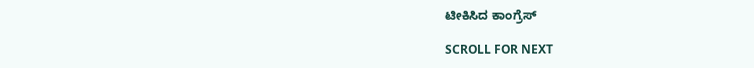ಟೀಕಿಸಿದ ಕಾಂಗ್ರೆಸ್

SCROLL FOR NEXT